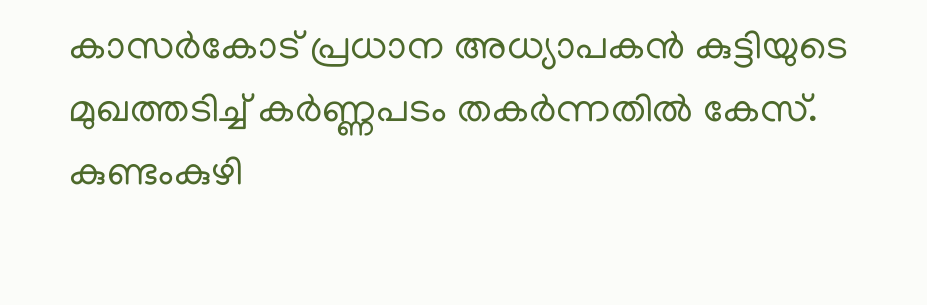കാസർകോട് പ്രധാന അധ്യാപകൻ കുട്ടിയുടെ മുഖത്തടിച്ച് കർണ്ണപടം തകർന്നതിൽ കേസ്. കുണ്ടംകുഴി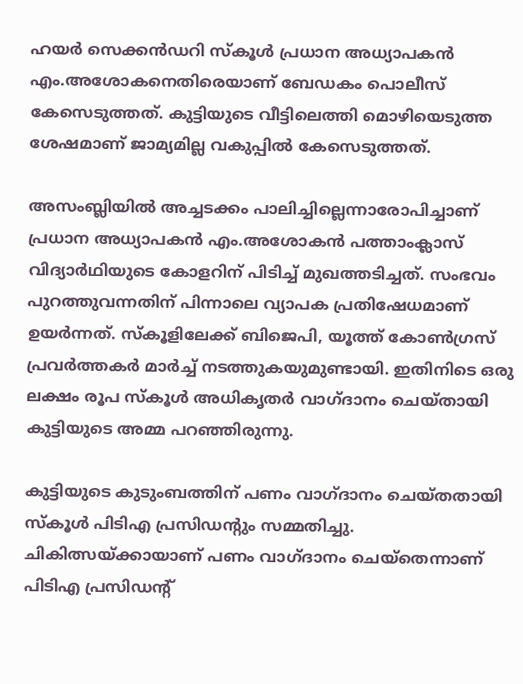ഹയർ സെക്കൻഡറി സ്കൂൾ പ്രധാന അധ്യാപകൻ എം.അശോകനെതിരെയാണ് ബേഡകം പൊലീസ് കേസെടുത്തത്. കുട്ടിയുടെ വീട്ടിലെത്തി മൊഴിയെടുത്ത ശേഷമാണ് ജാമ്യമില്ല വകുപ്പിൽ കേസെടുത്തത്.

അസംബ്ലിയില്‍ അച്ചടക്കം പാലിച്ചില്ലെന്നാരോപിച്ചാണ് പ്രധാന അധ്യാപകൻ എം.അശോകന്‍ പത്താംക്ലാസ് വിദ്യാര്‍ഥിയുടെ കോളറിന് പിടിച്ച് മുഖത്തടിച്ചത്. സംഭവം പുറത്തുവന്നതിന് പിന്നാലെ വ്യാപക പ്രതിഷേധമാണ് ഉയര്‍ന്നത്. സ്കൂളിലേക്ക് ബിജെപി, യൂത്ത് കോൺഗ്രസ് പ്രവർത്തകർ മാർച്ച് നടത്തുകയുമുണ്ടായി. ഇതിനിടെ ഒരു ലക്ഷം രൂപ സ്കൂൾ അധികൃതര്‍ വാഗ്ദാനം ചെയ്തായി കുട്ടിയുടെ അമ്മ പറഞ്ഞിരുന്നു.

കുട്ടിയുടെ കുടുംബത്തിന് പണം വാഗ്ദാനം ചെയ്തതായി സ്കൂള്‍ പിടിഎ പ്രസിഡന്‍റും സമ്മതിച്ചു. ചികിത്സയ്ക്കായാണ് പണം വാഗ്ദാനം ചെയ്തെന്നാണ് പിടിഎ പ്രസിഡന്‍റ്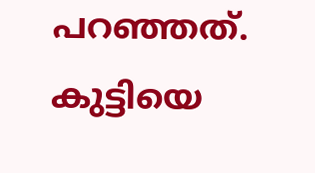പറഞ്ഞത്. കുട്ടിയെ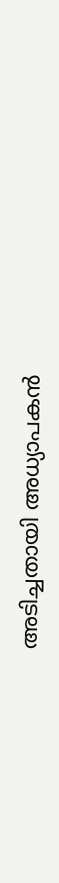അടിച്ചതായി അധ്യാപകൻ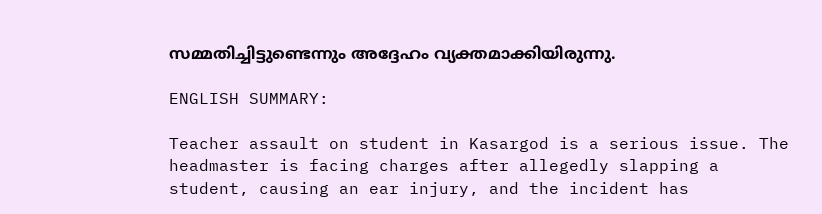സമ്മതിച്ചിട്ടുണ്ടെന്നും അദ്ദേഹം വ്യക്തമാക്കിയിരുന്നു.

ENGLISH SUMMARY:

Teacher assault on student in Kasargod is a serious issue. The headmaster is facing charges after allegedly slapping a student, causing an ear injury, and the incident has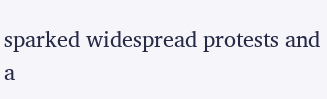sparked widespread protests and a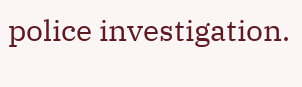police investigation.